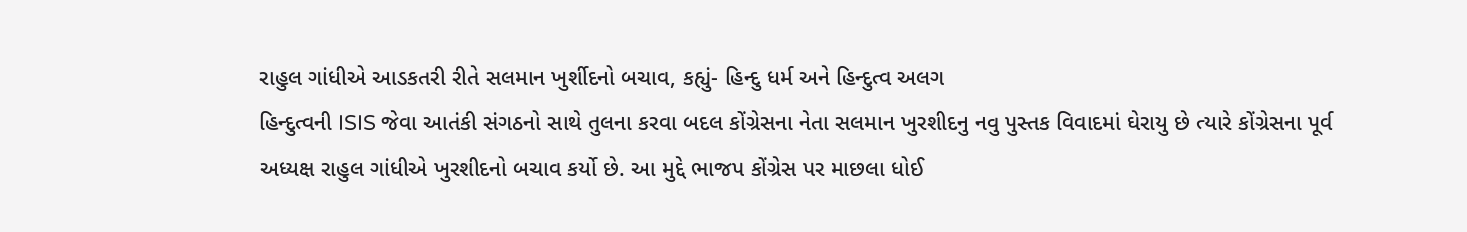રાહુલ ગાંધીએ આડકતરી રીતે સલમાન ખુર્શીદનો બચાવ, કહ્યું- હિન્દુ ધર્મ અને હિન્દુત્વ અલગ
હિન્દુત્વની ISIS જેવા આતંકી સંગઠનો સાથે તુલના કરવા બદલ કોંગ્રેસના નેતા સલમાન ખુરશીદનુ નવુ પુસ્તક વિવાદમાં ઘેરાયુ છે ત્યારે કોંગ્રેસના પૂર્વ અધ્યક્ષ રાહુલ ગાંધીએ ખુરશીદનો બચાવ કર્યો છે. આ મુદ્દે ભાજપ કોંગ્રેસ પર માછલા ધોઈ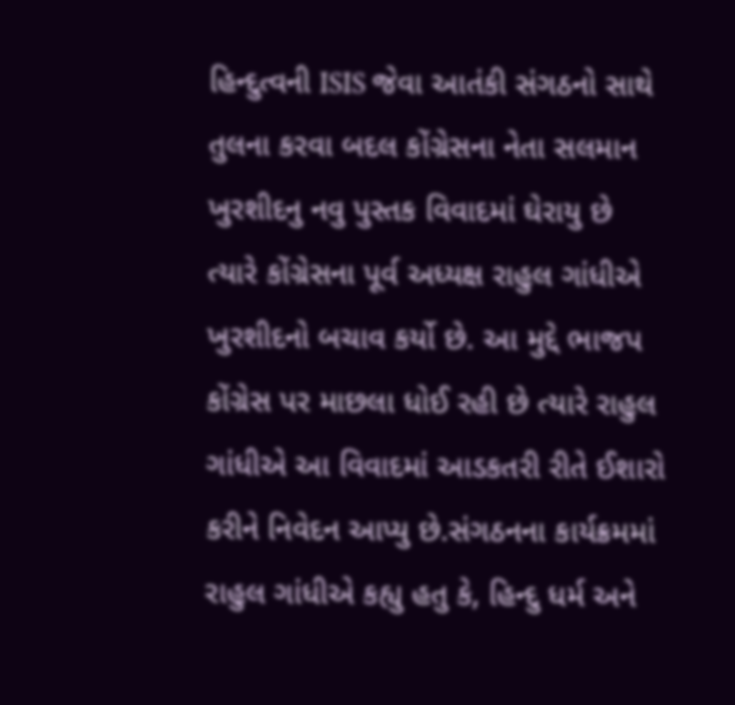હિન્દુત્વની ISIS જેવા આતંકી સંગઠનો સાથે તુલના કરવા બદલ કોંગ્રેસના નેતા સલમાન ખુરશીદનુ નવુ પુસ્તક વિવાદમાં ઘેરાયુ છે ત્યારે કોંગ્રેસના પૂર્વ અધ્યક્ષ રાહુલ ગાંધીએ ખુરશીદનો બચાવ કર્યો છે. આ મુદ્દે ભાજપ કોંગ્રેસ પર માછલા ધોઈ રહી છે ત્યારે રાહુલ ગાંધીએ આ વિવાદમાં આડકતરી રીતે ઈશારો કરીને નિવેદન આપ્યુ છે.સંગઠનના કાર્યક્રમમાં રાહુલ ગાંધીએ કહ્યુ હતુ કે, હિન્દુ ધર્મ અને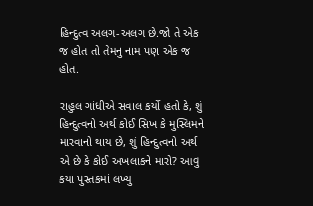હિન્દુત્વ અલગ-અલગ છે.જો તે એક જ હોત તો તેમનુ નામ પણ એક જ હોત.

રાહુલ ગાંધીએ સવાલ કર્યો હતો કે, શું હિન્દુત્વનો અર્થ કોઈ સિખ કે મુસ્લિમને મારવાનો થાય છે, શું હિન્દુત્વનો અર્થ એ છે કે કોઈ અખલાકને મારો? આવુ કયા પુસ્તકમાં લખ્યુ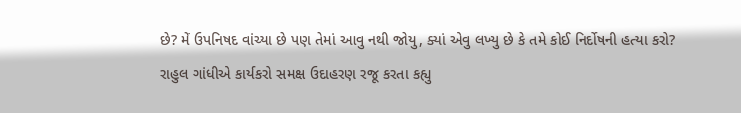છે? મેં ઉપનિષદ વાંચ્યા છે પણ તેમાં આવુ નથી જોયુ, ક્યાં એવુ લખ્યુ છે કે તમે કોઈ નિર્દોષની હત્યા કરો?
રાહુલ ગાંધીએ કાર્યકરો સમક્ષ ઉદાહરણ રજૂ કરતા કહ્યુ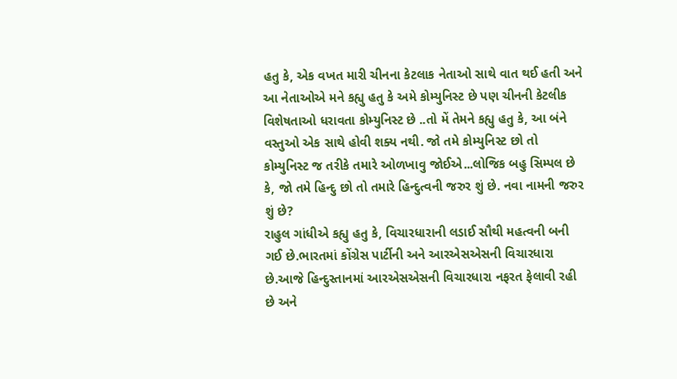હતુ કે, એક વખત મારી ચીનના કેટલાક નેતાઓ સાથે વાત થઈ હતી અને આ નેતાઓએ મને કહ્યુ હતુ કે અમે કોમ્યુનિસ્ટ છે પણ ચીનની કેટલીક વિશેષતાઓ ધરાવતા કોમ્યુનિસ્ટ છે ..તો મેં તેમને કહ્યુ હતુ કે, આ બંને વસ્તુઓ એક સાથે હોવી શક્ય નથી. જો તમે કોમ્યુનિસ્ટ છો તો કોમ્યુનિસ્ટ જ તરીકે તમારે ઓળખાવુ જોઈએ...લોજિક બહુ સિમ્પલ છે કે, જો તમે હિન્દુ છો તો તમારે હિન્દુત્વની જરુર શું છે. નવા નામની જરુર શું છે?
રાહુલ ગાંધીએ કહ્યુ હતુ કે, વિચારધારાની લડાઈ સૌથી મહત્વની બની ગઈ છે.ભારતમાં કોંગ્રેસ પાર્ટીની અને આરએસએસની વિચારધારા છે.આજે હિન્દુસ્તાનમાં આરએસએસની વિચારધારા નફરત ફેલાવી રહી છે અને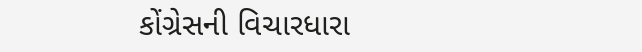કોંગ્રેસની વિચારધારા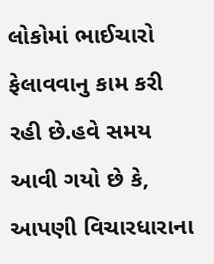લોકોમાં ભાઈચારો ફેલાવવાનુ કામ કરી રહી છે.હવે સમય આવી ગયો છે કે, આપણી વિચારધારાના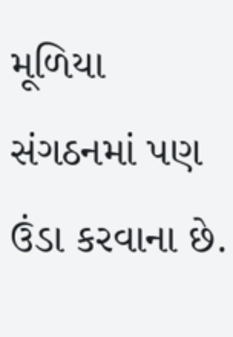મૂળિયા સંગઠનમાં પણ ઉંડા કરવાના છે.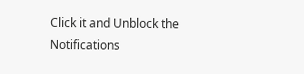Click it and Unblock the Notifications